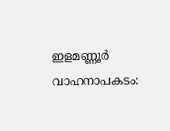ഇളമണ്ണൂര്‍ വാഹനാപകടം: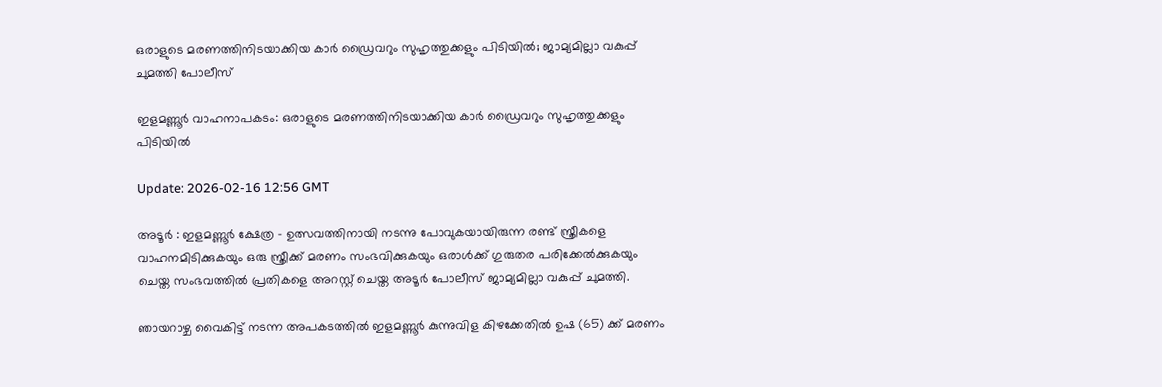ഒരാളുടെ മരണത്തിനിടയാക്കിയ കാര്‍ ഡ്രൈവറും സുഹൃത്തുക്കളും പിടിയില്‍; ജാമ്യമില്ലാ വകുപ്പ് ചുമത്തി പോലീസ്

ഇളമണ്ണൂര്‍ വാഹനാപകടം: ഒരാളുടെ മരണത്തിനിടയാക്കിയ കാര്‍ ഡ്രൈവറും സുഹൃത്തുക്കളും പിടിയില്‍

Update: 2026-02-16 12:56 GMT

അടൂര്‍ : ഇളമണ്ണൂര്‍ ക്ഷേത്ര - ഉത്സവത്തിനായി നടന്നു പോവുകയായിരുന്ന രണ്ട് സ്ത്രീകളെ വാഹനമിടിക്കുകയും ഒരു സ്ത്രീക്ക് മരണം സംഭവിക്കുകയും ഒരാള്‍ക്ക് ഗുരുതര പരിക്കേല്‍ക്കുകയും ചെയ്ത സംഭവത്തില്‍ പ്രതികളെ അറസ്റ്റ് ചെയ്ത അടൂര്‍ പോലീസ് ജാമ്യമില്ലാ വകുപ്പ് ചുമത്തി.

ഞായറാഴ്ച വൈകിട്ട് നടന്ന അപകടത്തില്‍ ഇളമണ്ണൂര്‍ കുന്നുവിള കിഴക്കേതില്‍ ഉഷ (65) ക്ക് മരണം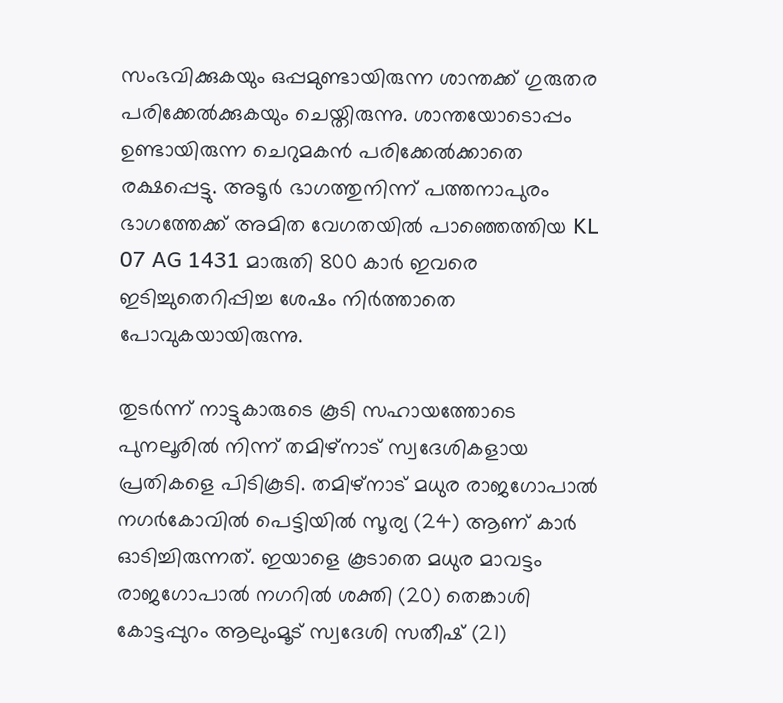സംഭവിക്കുകയും ഒപ്പമുണ്ടായിരുന്ന ശാന്തക്ക് ഗുരുതര പരിക്കേല്‍ക്കുകയും ചെയ്തിരുന്നു. ശാന്തയോടൊപ്പം ഉണ്ടായിരുന്ന ചെറുമകന്‍ പരിക്കേല്‍ക്കാതെ രക്ഷപ്പെട്ടു. അടൂര്‍ ഭാഗത്തുനിന്ന് പത്തനാപുരം ഭാഗത്തേക്ക് അമിത വേഗതയില്‍ പാഞ്ഞെത്തിയ KL 07 AG 1431 മാരുതി 800 കാര്‍ ഇവരെ ഇടിച്ചുതെറിപ്പിച്ച ശേഷം നിര്‍ത്താതെ പോവുകയായിരുന്നു.

തുടര്‍ന്ന് നാട്ടുകാരുടെ കൂടി സഹായത്തോടെ പുനലൂരില്‍ നിന്ന് തമിഴ്‌നാട് സ്വദേശികളായ പ്രതികളെ പിടികൂടി. തമിഴ്‌നാട് മധുര രാജഗോപാല്‍ നഗര്‍കോവില്‍ പെട്ടിയില്‍ സൂര്യ (24) ആണ് കാര്‍ ഓടിച്ചിരുന്നത്. ഇയാളെ കൂടാതെ മധുര മാവട്ടം രാജഗോപാല്‍ നഗറില്‍ ശക്തി (20) തെങ്കാശി കോട്ടപ്പുറം ആലുംമൂട് സ്വദേശി സതീഷ് (21)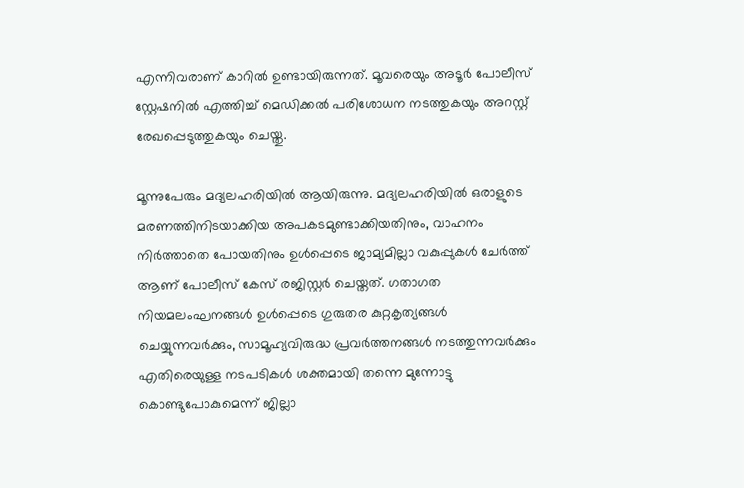എന്നിവരാണ് കാറില്‍ ഉണ്ടായിരുന്നത്. മൂവരെയും അടൂര്‍ പോലീസ് സ്റ്റേഷനില്‍ എത്തിച്ച് മെഡിക്കല്‍ പരിശോധന നടത്തുകയും അറസ്റ്റ് രേഖപ്പെടുത്തുകയും ചെയ്തു.

മൂന്നുപേരും മദ്യലഹരിയില്‍ ആയിരുന്നു. മദ്യലഹരിയില്‍ ഒരാളുടെ മരണത്തിനിടയാക്കിയ അപകടമുണ്ടാക്കിയതിനും, വാഹനം നിര്‍ത്താതെ പോയതിനും ഉള്‍പ്പെടെ ജാമ്യമില്ലാ വകുപ്പുകള്‍ ചേര്‍ത്ത് ആണ് പോലീസ് കേസ് രജിസ്റ്റര്‍ ചെയ്തത്. ഗതാഗത നിയമലംഘനങ്ങള്‍ ഉള്‍പ്പെടെ ഗുരുതര കുറ്റകൃത്യങ്ങള്‍ ചെയ്യുന്നവര്‍ക്കും, സാമൂഹ്യവിരുദ്ധ പ്രവര്‍ത്തനങ്ങള്‍ നടത്തുന്നവര്‍ക്കും എതിരെയുള്ള നടപടികള്‍ ശക്തമായി തന്നെ മുന്നോട്ടു കൊണ്ടുപോകുമെന്ന് ജില്ലാ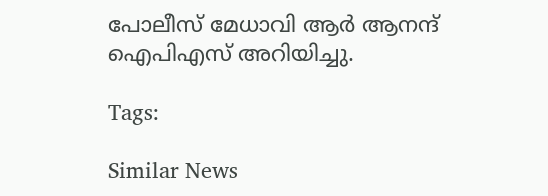പോലീസ് മേധാവി ആര്‍ ആനന്ദ് ഐപിഎസ് അറിയിച്ചു.

Tags:

Similar News